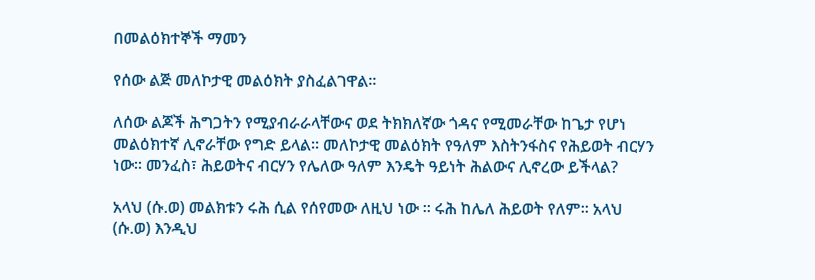በመልዕክተኞች ማመን

የሰው ልጅ መለኮታዊ መልዕክት ያስፈልገዋል፡፡

ለሰው ልጆች ሕግጋትን የሚያብራራላቸውና ወደ ትክክለኛው ጎዳና የሚመራቸው ከጌታ የሆነ መልዕክተኛ ሊኖራቸው የግድ ይላል፡፡ መለኮታዊ መልዕክት የዓለም እስትንፋስና የሕይወት ብርሃን ነው፡፡ መንፈስ፣ ሕይወትና ብርሃን የሌለው ዓለም እንዴት ዓይነት ሕልውና ሊኖረው ይችላል?

አላህ (ሱ.ወ) መልክቱን ሩሕ ሲል የሰየመው ለዚህ ነው ፡፡ ሩሕ ከሌለ ሕይወት የለም፡፡ አላህ (ሱ.ወ) እንዲህ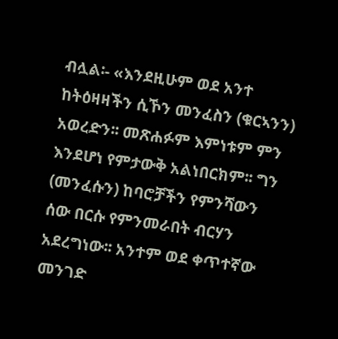ብሏል፡- «እንደዚሁም ወደ አንተ ከትዕዛዛችን ሲኾን መንፈስን (ቁርኣንን) አወረድን፡፡ መጽሐፉም እምነቱም ምን እንደሆነ የምታውቅ አልነበርክም፡፡ ግን (መንፈሱን) ከባሮቻችን የምንሻውን ሰው በርሱ የምንመራበት ብርሃን አደረግነው፡፡ አንተም ወደ ቀጥተኛው መንገድ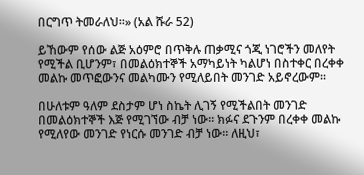በርግጥ ትመራለህ፡፡» (አል ሹራ 52)

ይኸውም የሰው ልጅ አዕምሮ በጥቅሉ ጠቃሚና ጎጂ ነገሮችን መለየት የሚችል ቢሆንም፣ በመልዕክተኞች አማካይነት ካልሆነ በስተቀር በረቀቀ መልኩ መጥፎውንና መልካሙን የሚለይበት መንገድ አይኖረውም፡፡

በሁለቱም ዓለም ደስታም ሆነ ስኬት ሊገኝ የሚችልበት መንገድ በመልዕክተኞች እጅ የሚገኘው ብቻ ነው፡፡ ክፉና ደጉንም በረቀቀ መልኩ የሚለየው መንገድ የነርሱ መንገድ ብቻ ነው፡፡ ለዚህ፣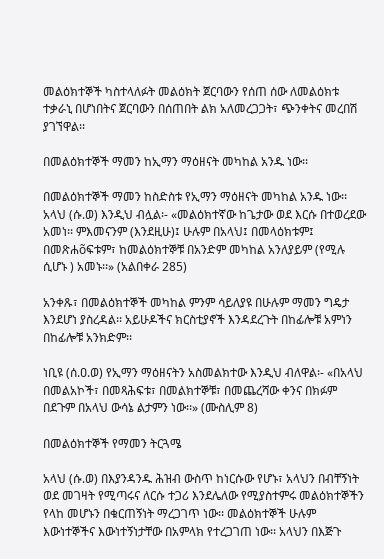መልዕክተኞች ካስተላለፉት መልዕክት ጀርባውን የሰጠ ሰው ለመልዕክቱ ተቃራኒ በሆነበትና ጀርባውን በሰጠበት ልክ አለመረጋጋት፣ ጭንቀትና መረበሽ ያገኘዋል፡፡

በመልዕክተኞች ማመን ከኢማን ማዕዘናት መካከል አንዱ ነው፡፡

በመልዕክተኞች ማመን ከስድስቱ የኢማን ማዕዘናት መካከል አንዱ ነው፡፡ አላህ (ሱ.ወ) እንዲህ ብሏል፡- «መልዕክተኛው ከጌታው ወደ እርሱ በተወረደው አመነ፡፡ ምእመናንም (እንደዚሁ)፤ ሁሉም በአላህ፤ በመላዕክቱም፤ በመጽሐõፍቱም፣ ከመልዕክተኞቹ በአንድም መካከል አንለያይም (የሚሉ ሲሆኑ ) አመኑ፡፡» (አልበቀራ 285)

አንቀጹ፣ በመልዕክተኞች መካከል ምንም ሳይለያዩ በሁሉም ማመን ግዴታ እንደሆነ ያስረዳል፡፡ አይሁዶችና ክርስቲያኖች እንዳደረጉት በከፊሎቹ አምነን በከፊሎቹ አንክድም፡፡

ነቢዩ (ሰ.ዐ.ወ) የኢማን ማዕዘናትን አስመልክተው እንዲህ ብለዋል፡- «በአላህ በመልአኮች፣ በመጻሕፍቱ፣ በመልክተኞቹ፣ በመጨረሻው ቀንና በክፉም በደጉም በአላህ ውሳኔ ልታምን ነው፡፡» (ሙስሊም 8)

በመልዕክተኞች የማመን ትርጓሜ

አላህ (ሱ.ወ) በእያንዳንዱ ሕዝብ ውስጥ ከነርሱው የሆኑ፣ አላህን በብቸኝነት ወደ መገዛት የሚጣሩና ለርሱ ተጋሪ እንደሌለው የሚያስተምሩ መልዕክተኞችን የላከ መሆኑን በቁርጠኝነት ማረጋገጥ ነው፡፡ መልዕክተኞች ሁሉም እውነተኞችና እውነተኝነታቸው በአምላክ የተረጋገጠ ነው፡፡ አላህን በእጅጉ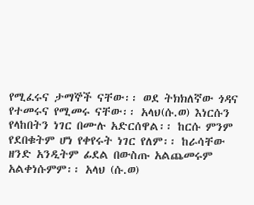የሚፈሩና ታማኞች ናቸው፡፡ ወደ ትክክለኛው ጎዳና የተመሩና የሚመሩ ናቸው፡፡ አላህ(ሱ.ወ) እነርሱን የላከበትን ነገር በሙሉ አድርሰዋል፡፡ ከርሱ ምንም የደበቁትም ሆነ የቀየሩት ነገር የለም፡፡ ከራሳቸው ዘንድ አንዲትም ፊደል በውስጡ አልጨመሩም አልቀነሱምም፡፡ አላህ (ሱ.ወ)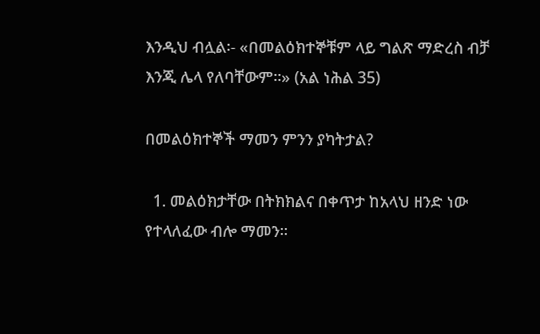እንዲህ ብሏል፡- «በመልዕክተኞቹም ላይ ግልጽ ማድረስ ብቻ እንጂ ሌላ የለባቸውም፡፡» (አል ነሕል 35)

በመልዕክተኞች ማመን ምንን ያካትታል?

  1. መልዕክታቸው በትክክልና በቀጥታ ከአላህ ዘንድ ነው የተላለፈው ብሎ ማመን፡፡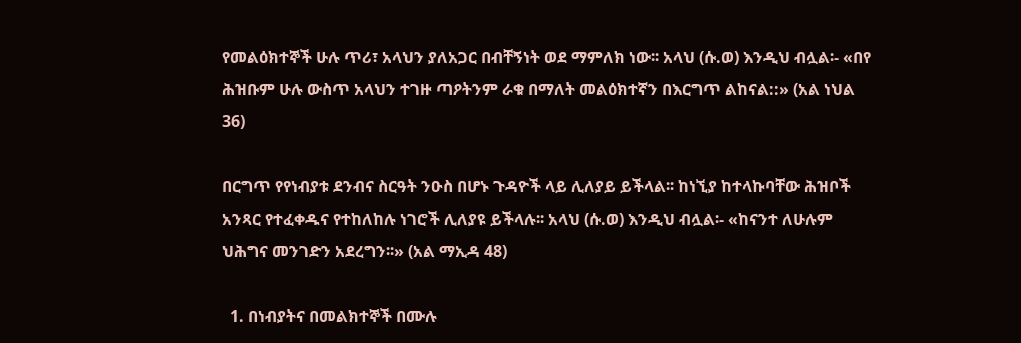የመልዕክተኞች ሁሉ ጥሪ፣ አላህን ያለአጋር በብቸኝነት ወደ ማምለክ ነው፡፡ አላህ (ሱ.ወ) እንዲህ ብሏል፡- «በየ ሕዝቡም ሁሉ ውስጥ አላህን ተገዙ ጣዖትንም ራቁ በማለት መልዕክተኛን በእርግጥ ልከናል::» (አል ነህል 36)

በርግጥ የየነብያቱ ደንብና ስርዓት ንዑስ በሆኑ ጉዳዮች ላይ ሊለያይ ይችላል፡፡ ከነኚያ ከተላኩባቸው ሕዝቦች አንጻር የተፈቀዱና የተከለከሉ ነገሮች ሊለያዩ ይችላሉ፡፡ አላህ (ሱ.ወ) እንዲህ ብሏል፡- «ከናንተ ለሁሉም ህሕግና መንገድን አደረግን፡፡» (አል ማኢዳ 48)

  1. በነብያትና በመልክተኞች በሙሉ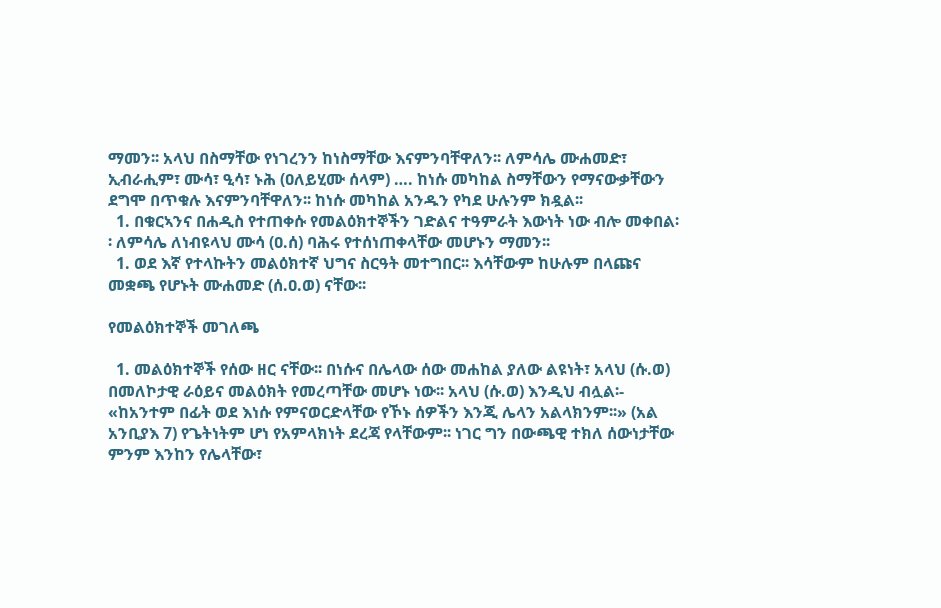ማመን፡፡ አላህ በስማቸው የነገረንን ከነስማቸው እናምንባቸዋለን፡፡ ለምሳሌ ሙሐመድ፣ ኢብራሒም፣ ሙሳ፣ ዒሳ፣ ኑሕ (ዐለይሂሙ ሰላም) …. ከነሱ መካከል ስማቸውን የማናውቃቸውን ደግሞ በጥቁሉ እናምንባቸዋለን፡፡ ከነሱ መካከል አንዱን የካደ ሁሉንም ክዷል፡፡
  1. በቁርኣንና በሐዲስ የተጠቀሱ የመልዕክተኞችን ገድልና ተዓምራት እውነት ነው ብሎ መቀበል፡፡ ለምሳሌ ለነብዩላህ ሙሳ (ዐ.ሰ) ባሕሩ የተሰነጠቀላቸው መሆኑን ማመን፡፡
  1. ወደ እኛ የተላኩትን መልዕክተኛ ህግና ስርዓት መተግበር፡፡ እሳቸውም ከሁሉም በላጩና መቋጫ የሆኑት ሙሐመድ (ሰ.ዐ.ወ) ናቸው፡፡

የመልዕክተኞች መገለጫ

  1. መልዕክተኞች የሰው ዘር ናቸው፡፡ በነሱና በሌላው ሰው መሐከል ያለው ልዩነት፣ አላህ (ሱ.ወ) በመለኮታዊ ራዕይና መልዕክት የመረጣቸው መሆኑ ነው፡፡ አላህ (ሱ.ወ) እንዲህ ብሏል፡- «ከአንተም በፊት ወደ እነሱ የምናወርድላቸው የኾኑ ሰዎችን እንጂ ሌላን አልላክንም፡፡» (አል አንቢያእ 7) የጌትነትም ሆነ የአምላክነት ደረጃ የላቸውም፡፡ ነገር ግን በውጫዊ ተክለ ሰውነታቸው ምንም እንከን የሌላቸው፣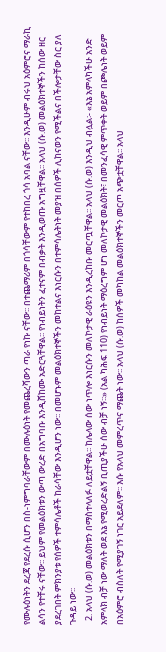የሙሉዕነትን ደረጃ የደረሱ ሲሆን በስ-ነምግባራቸውም በሙሉዕነት የመጨረሻውን ጣራ የነኩ ናቸው፡፡ በተጨማሪም በጎሳቸውም የተከበረ ጎሳ አባል ናቸው፡፡ እንዲሁም ብሩህ አዕምሮና ማራኪ ልሳን የተቸሩ ናቸው፡፡ ይህም የመልዕክቱን ውጣ ውረድ በአግባቡ እንዲሸከሙ አድርጓቸዋል፡፡ የነብይነትን ፈተናም በብቃት እንዲወጡ አግዟቸዋል፡፡ አላህ (ሱ.ወ) መልዕክተኞችን ከሰው ዘር ያደረገበት ምክንያቱ የሰዎች ተምሳሌቶች ከራሳቸው እንዲሆን ነው፡፡ በመሆኑም መልዕክተኞችን መከተልና እነርሱን በተምሳሌትነት መያዝ በሰዎች ሊከናወን የሚችልና በችሎታቸው ስር ያለ ጉዳይ ነው፡፡
  2. አላህ (ሱ.ወ) መልዕክቱን በማስተላለፉ ለይቷቸዋል፡፡ ከሌላው ሰው ነጥሎ እነርሱን መለኮታዊ ራዕዩን እንዲረከቡ መርጧቸዋል፡፡ አላህ (ሱ.ወ) እንዲህ ብሏል፡- «እኔ አምላካችሁ አንድ አምላክ ብቻ ነው ማለት ወደ እኔ የሚወረድልኝ ቢጢያችሁ ሰው ብቻ ነኝ፡፡» (አል ካሕፍ 110) የነብይነት ማዕረግም ሆነ መለኮታዊ መልዕክት፣ በመንፈሳዊ ምጥቀት ወይም በጮሌነት ወይም በአዕምሮ ብስለት የሚያገኝ ነገር አይደለም፡፡ እሱ የአላህ መምረጥና ማጨት ነው፡፡ አላህ (ሱ.ወ) ከሰዎች መካከል መልዕክተኞችን መርጦ አጭቷቸዋል፡፡ አላህ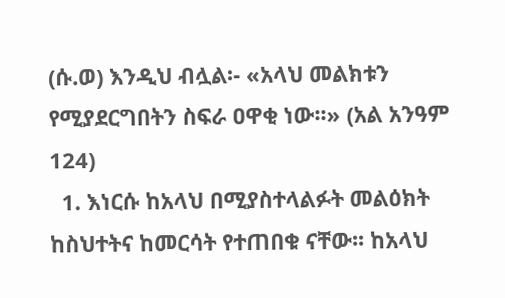(ሱ.ወ) እንዲህ ብሏል፡- «አላህ መልክቱን የሚያደርግበትን ስፍራ ዐዋቂ ነው፡፡» (አል አንዓም 124)
  1. እነርሱ ከአላህ በሚያስተላልፉት መልዕክት ከስህተትና ከመርሳት የተጠበቁ ናቸው፡፡ ከአላህ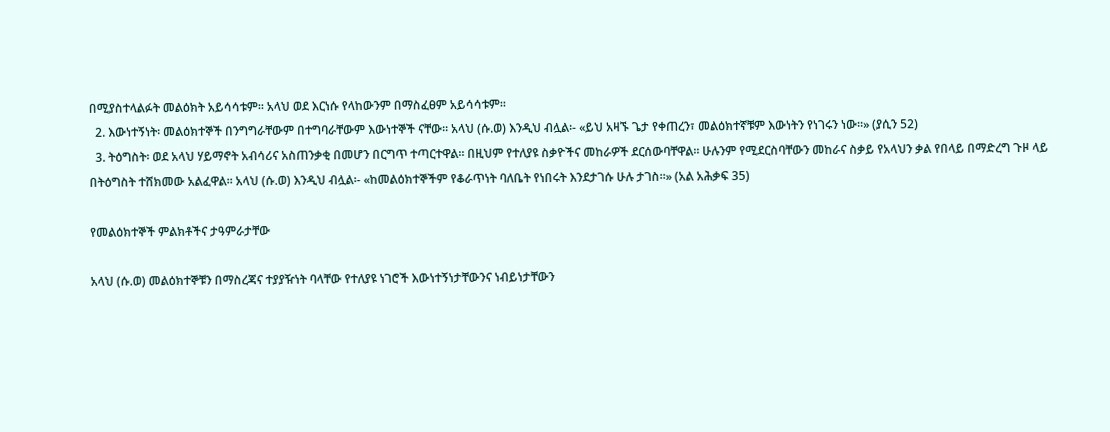በሚያስተላልፉት መልዕክት አይሳሳቱም፡፡ አላህ ወደ እርነሱ የላከውንም በማስፈፀም አይሳሳቱም፡፡
  2. እውነተኝነት፡ መልዕክተኞች በንግግራቸውም በተግባራቸውም እውነተኞች ናቸው፡፡ አላህ (ሱ.ወ) እንዲህ ብሏል፡- «ይህ አዛኙ ጌታ የቀጠረን፣ መልዕክተኛቹም እውነትን የነገሩን ነው፡፡» (ያሲን 52)
  3. ትዕግስት፡ ወደ አላህ ሃይማኖት አብሳሪና አስጠንቃቂ በመሆን በርግጥ ተጣርተዋል፡፡ በዚህም የተለያዩ ስቃዮችና መከራዎች ደርሰውባቸዋል፡፡ ሁሉንም የሚደርስባቸውን መከራና ስቃይ የአላህን ቃል የበላይ በማድረግ ጉዞ ላይ በትዕግስት ተሸክመው አልፈዋል፡፡ አላህ (ሱ.ወ) እንዲህ ብሏል፡- «ከመልዕክተኞችም የቆራጥነት ባለቤት የነበሩት እንደታገሱ ሁሉ ታገስ፡፡» (አል አሕቃፍ 35)

የመልዕክተኞች ምልክቶችና ታዓምራታቸው

አላህ (ሱ.ወ) መልዕክተኞቹን በማስረጃና ተያያዥነት ባላቸው የተለያዩ ነገሮች እውነተኝነታቸውንና ነብይነታቸውን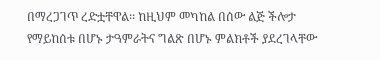በማረጋገጥ ረድቷቸዋል፡፡ ከዚህም መካከል በሰው ልጅ ችሎታ የማይከሰቱ በሆኑ ታዓምራትና ግልጽ በሆኑ ምልክቶች ያደረገላቸው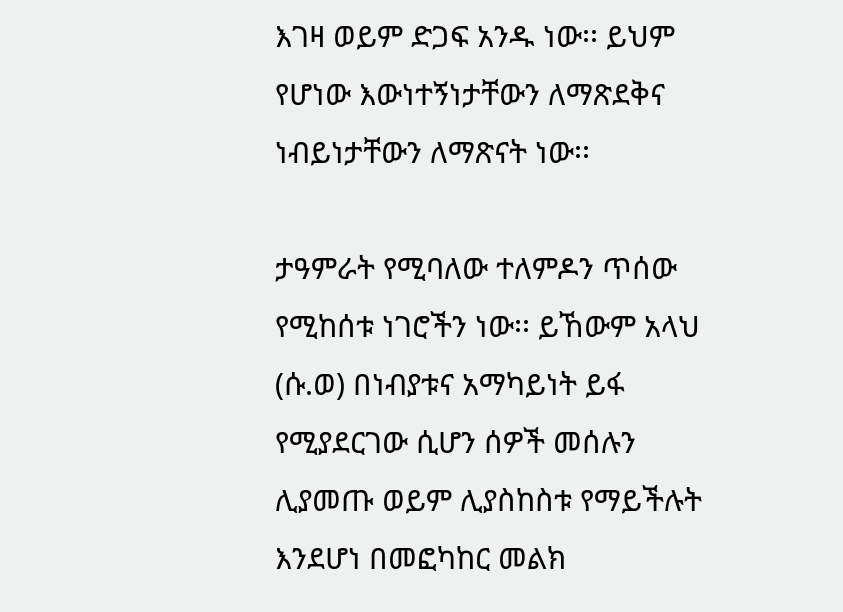እገዛ ወይም ድጋፍ አንዱ ነው፡፡ ይህም የሆነው እውነተኝነታቸውን ለማጽደቅና ነብይነታቸውን ለማጽናት ነው፡፡

ታዓምራት የሚባለው ተለምዶን ጥሰው የሚከሰቱ ነገሮችን ነው፡፡ ይኸውም አላህ (ሱ.ወ) በነብያቱና አማካይነት ይፋ የሚያደርገው ሲሆን ሰዎች መሰሉን ሊያመጡ ወይም ሊያስከስቱ የማይችሉት እንደሆነ በመፎካከር መልክ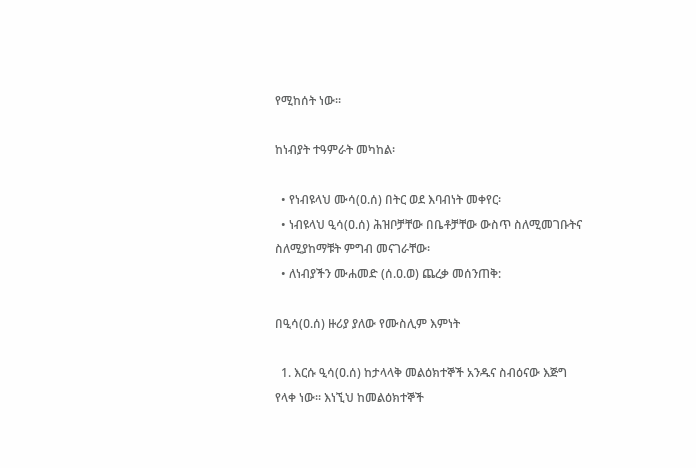የሚከሰት ነው፡፡

ከነብያት ተዓምራት መካከል፡

  • የነብዩላህ ሙሳ(ዐ.ሰ) በትር ወደ እባብነት መቀየር፡
  • ነብዩላህ ዒሳ(ዐ.ሰ) ሕዝቦቻቸው በቤቶቻቸው ውስጥ ስለሚመገቡትና ስለሚያከማቹት ምግብ መናገራቸው፡
  • ለነብያችን ሙሐመድ (ሰ.ዐ.ወ) ጨረቃ መሰንጠቅ:

በዒሳ(ዐ.ሰ) ዙሪያ ያለው የሙስሊም እምነት

  1. እርሱ ዒሳ(ዐ.ሰ) ከታላላቅ መልዕክተኞች አንዱና ስብዕናው እጅግ የላቀ ነው፡፡ እነኚህ ከመልዕክተኞች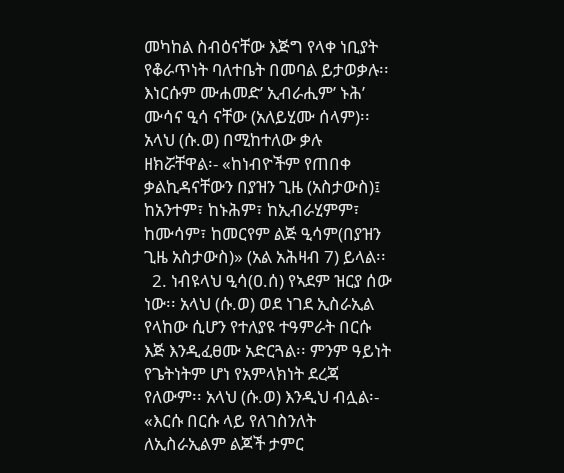መካከል ስብዕናቸው እጅግ የላቀ ነቢያት የቆራጥነት ባለተቤት በመባል ይታወቃሉ፡፡ እነርሱም ሙሐመድ’ ኢብራሒም’ ኑሕ’ ሙሳና ዒሳ ናቸው (አለይሂሙ ሰላም)፡፡ አላህ (ሱ.ወ) በሚከተለው ቃሉ ዘክሯቸዋል፡- «ከነብዮችም የጠበቀ ቃልኪዳናቸውን በያዝን ጊዜ (አስታውስ)፤ ከአንተም፣ ከኑሕም፣ ከኢብራሂምም፣ ከሙሳም፣ ከመርየም ልጅ ዒሳም(በያዝን ጊዜ አስታውስ)» (አል አሕዛብ 7) ይላል፡፡
  2. ነብዩላህ ዒሳ(ዐ.ሰ) የኣደም ዝርያ ሰው ነው፡፡ አላህ (ሱ.ወ) ወደ ነገደ ኢስራኢል የላከው ሲሆን የተለያዩ ተዓምራት በርሱ እጅ እንዲፈፀሙ አድርጓል፡፡ ምንም ዓይነት የጌትነትም ሆነ የአምላክነት ደረጃ የለውም፡፡ አላህ (ሱ.ወ) እንዲህ ብሏል፡- «እርሱ በርሱ ላይ የለገስንለት ለኢስራኢልም ልጆች ታምር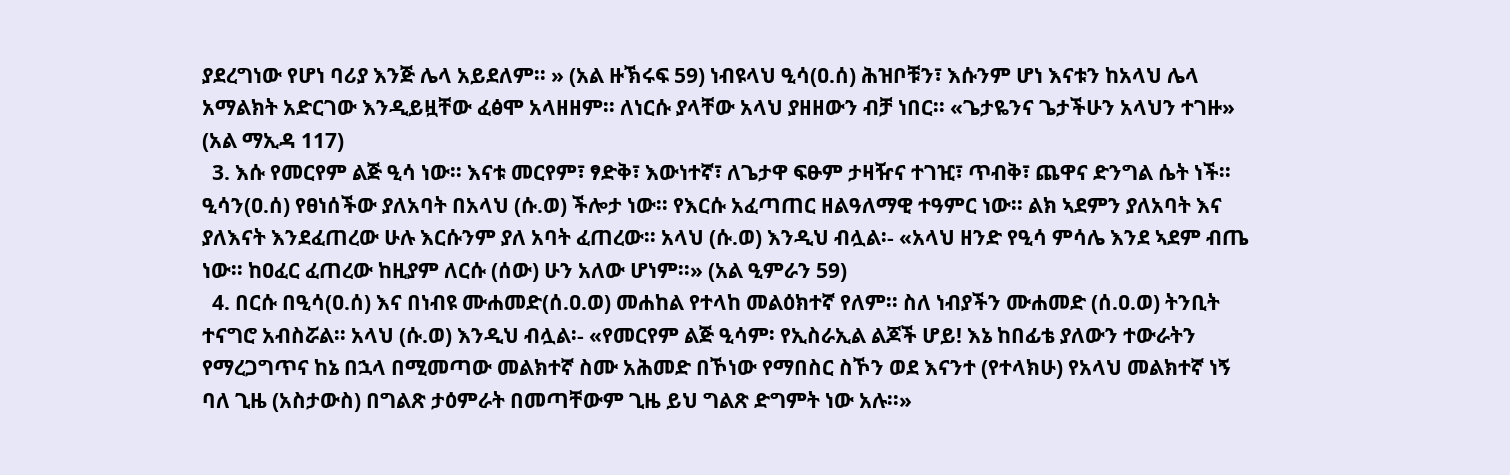ያደረግነው የሆነ ባሪያ እንጅ ሌላ አይደለም፡፡ » (አል ዙኽሩፍ 59) ነብዩላህ ዒሳ(ዐ.ሰ) ሕዝቦቹን፣ እሱንም ሆነ እናቱን ከአላህ ሌላ አማልክት አድርገው እንዲይዟቸው ፈፅሞ አላዘዘም፡፡ ለነርሱ ያላቸው አላህ ያዘዘውን ብቻ ነበር፡፡ «ጌታዬንና ጌታችሁን አላህን ተገዙ» (አል ማኢዳ 117)
  3. እሱ የመርየም ልጅ ዒሳ ነው፡፡ እናቱ መርየም፣ ፃድቅ፣ እውነተኛ፣ ለጌታዋ ፍፁም ታዛዥና ተገዢ፣ ጥብቅ፣ ጨዋና ድንግል ሴት ነች፡፡ ዒሳን(ዐ.ሰ) የፀነሰችው ያለአባት በአላህ (ሱ.ወ) ችሎታ ነው፡፡ የእርሱ አፈጣጠር ዘልዓለማዊ ተዓምር ነው፡፡ ልክ ኣደምን ያለአባት እና ያለእናት እንደፈጠረው ሁሉ እርሱንም ያለ አባት ፈጠረው፡፡ አላህ (ሱ.ወ) እንዲህ ብሏል፡- «አላህ ዘንድ የዒሳ ምሳሌ እንደ ኣደም ብጤ ነው፡፡ ከዐፈር ፈጠረው ከዚያም ለርሱ (ሰው) ሁን አለው ሆነም፡፡» (አል ዒምራን 59)
  4. በርሱ በዒሳ(ዐ.ሰ) እና በነብዩ ሙሐመድ(ሰ.ዐ.ወ) መሐከል የተላከ መልዕክተኛ የለም፡፡ ስለ ነብያችን ሙሐመድ (ሰ.ዐ.ወ) ትንቢት ተናግሮ አብስሯል፡፡ አላህ (ሱ.ወ) እንዲህ ብሏል፡- «የመርየም ልጅ ዒሳም፡ የኢስራኢል ልጆች ሆይ! እኔ ከበፊቴ ያለውን ተውራትን የማረጋግጥና ከኔ በኋላ በሚመጣው መልክተኛ ስሙ አሕመድ በኾነው የማበስር ስኾን ወደ እናንተ (የተላክሁ) የአላህ መልክተኛ ነኝ ባለ ጊዜ (አስታውስ) በግልጽ ታዕምራት በመጣቸውም ጊዜ ይህ ግልጽ ድግምት ነው አሉ፡፡»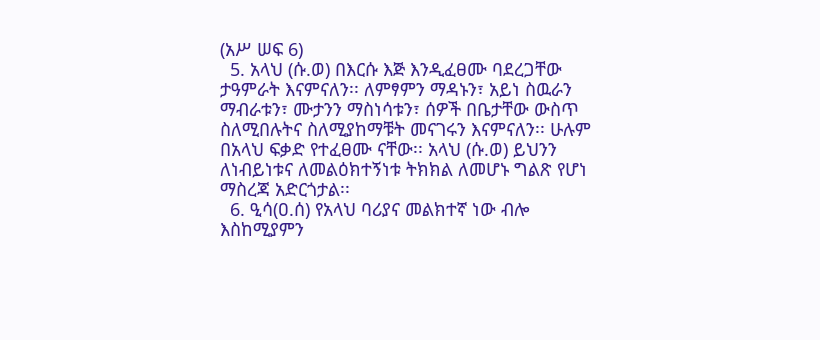(አሥ ሠፍ 6)
  5. አላህ (ሱ.ወ) በእርሱ እጅ እንዲፈፀሙ ባደረጋቸው ታዓምራት እናምናለን፡፡ ለምፃምን ማዳኑን፣ አይነ ስዉራን ማብራቱን፣ ሙታንን ማስነሳቱን፣ ሰዎች በቤታቸው ውስጥ ስለሚበሉትና ስለሚያከማቹት መናገሩን እናምናለን፡፡ ሁሉም በአላህ ፍቃድ የተፈፀሙ ናቸው፡፡ አላህ (ሱ.ወ) ይህንን ለነብይነቱና ለመልዕክተኝነቱ ትክክል ለመሆኑ ግልጽ የሆነ ማስረጃ አድርጎታል፡፡
  6. ዒሳ(ዐ.ሰ) የአላህ ባሪያና መልክተኛ ነው ብሎ እስከሚያምን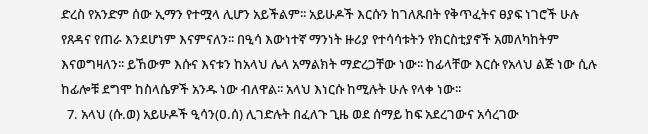ድረስ የአንድም ሰው ኢማን የተሟላ ሊሆን አይችልም፡፡ አይሁዶች እርሱን ከገለጹበት የቅጥፈትና ፀያፍ ነገሮች ሁሉ የጸዳና የጠራ እንደሆነም እናምናለን፡፡ በዒሳ እውነተኛ ማንነት ዙሪያ የተሳሳቱትን የክርስቲያኖች አመለካከትም እናወግዛለን፡፡ ይኸውም እሱና እናቱን ከአላህ ሌላ አማልክት ማድረጋቸው ነው፡፡ ከፊላቸው እርሱ የአላህ ልጅ ነው ሲሉ ከፊሎቹ ደግሞ ከስላሴዎች አንዱ ነው ብለዋል፡፡ አላህ እነርሱ ከሚሉት ሁሉ የላቀ ነው፡፡
  7. አላህ (ሱ.ወ) አይሁዶች ዒሳን(ዐ.ሰ) ሊገድሉት በፈለጉ ጊዜ ወደ ሰማይ ከፍ አደረገውና አሳረገው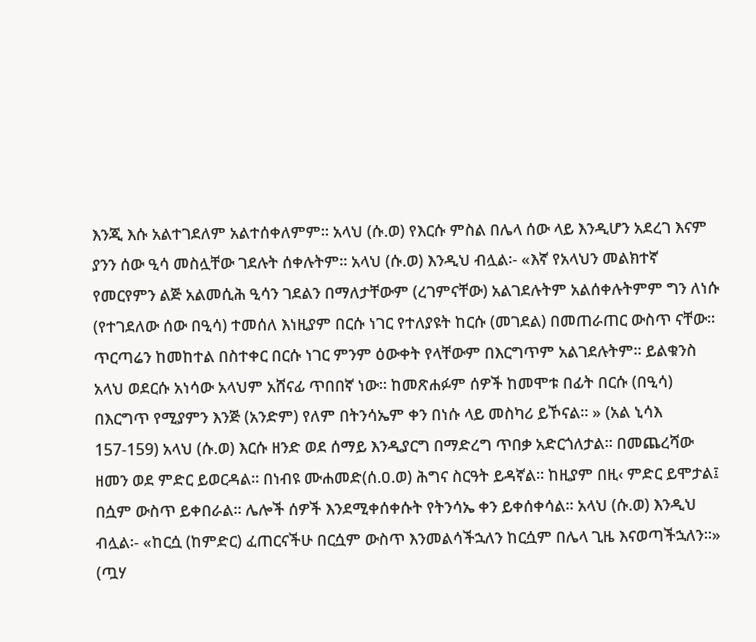እንጂ እሱ አልተገደለም አልተሰቀለምም፡፡ አላህ (ሱ.ወ) የእርሱ ምስል በሌላ ሰው ላይ እንዲሆን አደረገ እናም ያንን ሰው ዒሳ መስሏቸው ገደሉት ሰቀሉትም፡፡ አላህ (ሱ.ወ) እንዲህ ብሏል፡- «እኛ የአላህን መልክተኛ የመርየምን ልጅ አልመሲሕ ዒሳን ገደልን በማለታቸውም (ረገምናቸው) አልገደሉትም አልሰቀሉትምም ግን ለነሱ (የተገደለው ሰው በዒሳ) ተመሰለ እነዚያም በርሱ ነገር የተለያዩት ከርሱ (መገደል) በመጠራጠር ውስጥ ናቸው፡፡ ጥርጣሬን ከመከተል በስተቀር በርሱ ነገር ምንም ዕውቀት የላቸውም በእርግጥም አልገደሉትም፡፡ ይልቁንስ አላህ ወደርሱ አነሳው አላህም አሸናፊ ጥበበኛ ነው፡፡ ከመጽሐፉም ሰዎች ከመሞቱ በፊት በርሱ (በዒሳ) በእርግጥ የሚያምን እንጅ (አንድም) የለም በትንሳኤም ቀን በነሱ ላይ መስካሪ ይኾናል፡፡ » (አል ኒሳእ 157-159) አላህ (ሱ.ወ) እርሱ ዘንድ ወደ ሰማይ እንዲያርግ በማድረግ ጥበቃ አድርጎለታል፡፡ በመጨረሻው ዘመን ወደ ምድር ይወርዳል፡፡ በነብዩ ሙሐመድ(ሰ.ዐ.ወ) ሕግና ስርዓት ይዳኛል፡፡ ከዚያም በዚ‹ ምድር ይሞታል፤ በሷም ውስጥ ይቀበራል፡፡ ሌሎች ሰዎች እንደሚቀሰቀሱት የትንሳኤ ቀን ይቀሰቀሳል፡፡ አላህ (ሱ.ወ) እንዲህ ብሏል፡- «ከርሷ (ከምድር) ፈጠርናችሁ በርሷም ውስጥ እንመልሳችኋለን ከርሷም በሌላ ጊዜ እናወጣችኋለን፡፡» (ጧሃ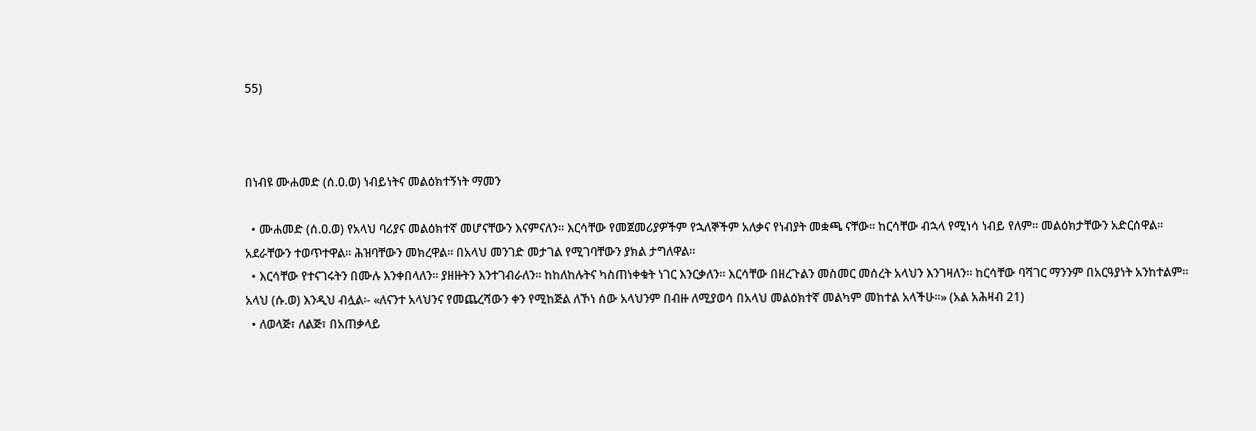55)



በነብዩ ሙሐመድ (ሰ.ዐ.ወ) ነብይነትና መልዕክተኝነት ማመን

  • ሙሐመድ (ሰ.ዐ.ወ) የአላህ ባሪያና መልዕክተኛ መሆናቸውን እናምናለን፡፡ እርሳቸው የመጀመሪያዎችም የኋለኞችም አለቃና የነብያት መቋጫ ናቸው፡፡ ከርሳቸው ብኋላ የሚነሳ ነብይ የለም፡፡ መልዕክታቸውን አድርሰዋል፡፡ አደራቸውን ተወጥተዋል፡፡ ሕዝባቸውን መክረዋል፡፡ በአላህ መንገድ መታገል የሚገባቸውን ያክል ታግለዋል፡፡
  • እርሳቸው የተናገሩትን በሙሉ እንቀበላለን፡፡ ያዘዙትን እንተገብራለን፡፡ ከከለከሉትና ካስጠነቀቁት ነገር እንርቃለን፡፡ እርሳቸው በዘረጉልን መስመር መሰረት አላህን እንገዛለን፡፡ ከርሳቸው ባሻገር ማንንም በአርዓያነት አንከተልም፡፡ አላህ (ሱ.ወ) እንዲህ ብሏል፡- «ለናንተ አላህንና የመጨረሻውን ቀን የሚከጅል ለኾነ ሰው አላህንም በብዙ ለሚያወሳ በአላህ መልዕክተኛ መልካም መከተል አላችሁ፡፡» (አል አሕዛብ 21)
  • ለወላጅ፣ ለልጅ፣ በአጠቃላይ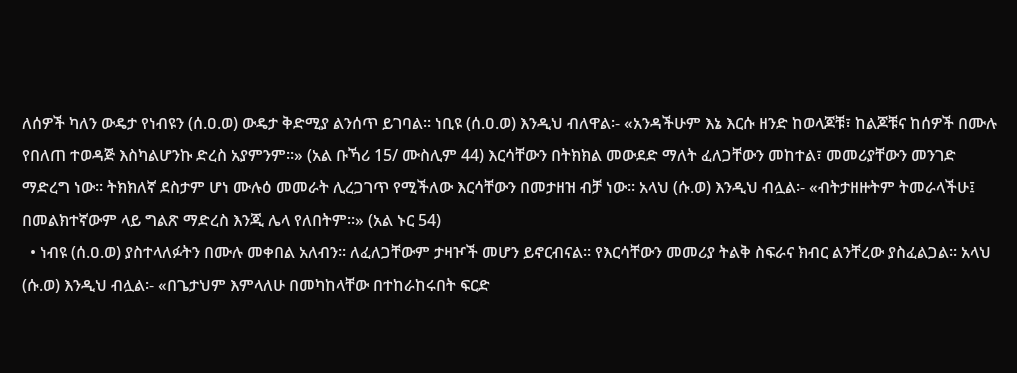ለሰዎች ካለን ውዴታ የነብዩን (ሰ.ዐ.ወ) ውዴታ ቅድሚያ ልንሰጥ ይገባል፡፡ ነቢዩ (ሰ.ዐ.ወ) እንዲህ ብለዋል፡- «አንዳችሁም እኔ እርሱ ዘንድ ከወላጆቹ፣ ከልጆቹና ከሰዎች በሙሉ የበለጠ ተወዳጅ እስካልሆንኩ ድረስ አያምንም፡፡» (አል ቡኻሪ 15/ ሙስሊም 44) እርሳቸውን በትክክል መውደድ ማለት ፈለጋቸውን መከተል፣ መመሪያቸውን መንገድ ማድረግ ነው፡፡ ትክክለኛ ደስታም ሆነ ሙሉዕ መመራት ሊረጋገጥ የሚችለው እርሳቸውን በመታዘዝ ብቻ ነው፡፡ አላህ (ሱ.ወ) እንዲህ ብሏል፡- «ብትታዘዙትም ትመራላችሁ፤ በመልክተኛውም ላይ ግልጽ ማድረስ እንጂ ሌላ የለበትም፡፡» (አል ኑር 54)
  • ነብዩ (ሰ.ዐ.ወ) ያስተላለፉትን በሙሉ መቀበል አለብን፡፡ ለፈለጋቸውም ታዛዦች መሆን ይኖርብናል፡፡ የእርሳቸውን መመሪያ ትልቅ ስፍራና ክብር ልንቸረው ያስፈልጋል፡፡ አላህ (ሱ.ወ) እንዲህ ብሏል፡- «በጌታህም እምላለሁ በመካከላቸው በተከራከሩበት ፍርድ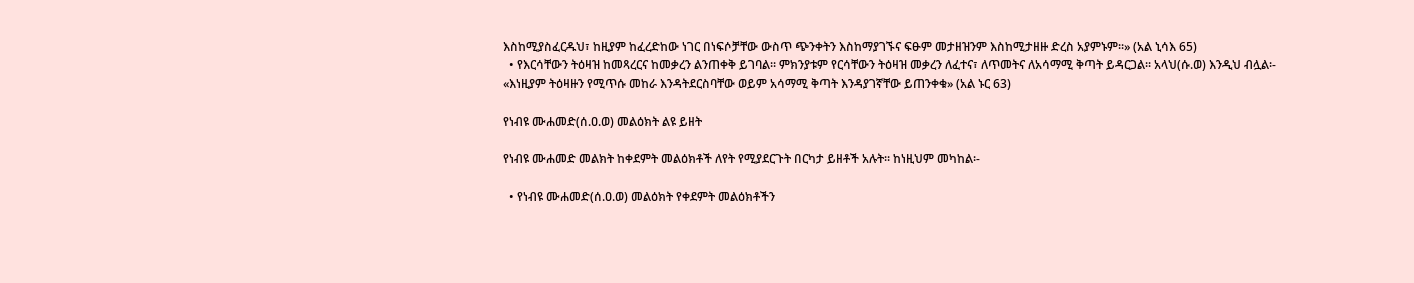እስከሚያስፈርዱህ፣ ከዚያም ከፈረድከው ነገር በነፍሶቻቸው ውስጥ ጭንቀትን እስከማያገኙና ፍፁም መታዘዝንም እስከሚታዘዙ ድረስ አያምኑም፡፡» (አል ኒሳእ 65)
  • የእርሳቸውን ትዕዛዝ ከመጻረርና ከመቃረን ልንጠቀቅ ይገባል፡፡ ምክንያቱም የርሳቸውን ትዕዛዝ መቃረን ለፈተና፣ ለጥመትና ለአሳማሚ ቅጣት ይዳርጋል፡፡ አላህ(ሱ.ወ) እንዲህ ብሏል፡- «እነዚያም ትዕዛዙን የሚጥሱ መከራ እንዳትደርስባቸው ወይም አሳማሚ ቅጣት እንዳያገኛቸው ይጠንቀቁ» (አል ኑር 63)

የነብዩ ሙሐመድ(ሰ.ዐ.ወ) መልዕክት ልዩ ይዘት

የነብዩ ሙሐመድ መልክት ከቀደምት መልዕክቶች ለየት የሚያደርጉት በርካታ ይዘቶች አሉት፡፡ ከነዚህም መካከል፡-

  • የነብዩ ሙሐመድ(ሰ.ዐ.ወ) መልዕክት የቀደምት መልዕክቶችን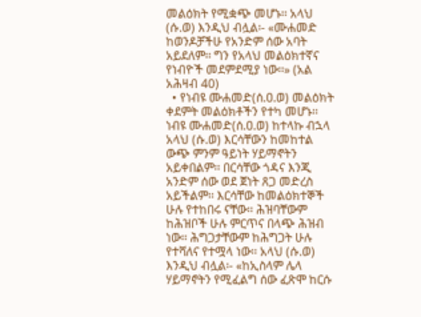መልዕክት የሚቋጭ መሆኑ፡፡ አላህ (ሱ.ወ) እንዲህ ብሏል፡- «ሙሐመድ ከወንዶቻችሁ የአንድም ሰው አባት አይደለም፡፡ ግን የአላህ መልዕክተኛና የነብዮች መደምደሚያ ነው፡፡» (አል አሕዛብ 40)
  • የነብዩ ሙሐመድ(ሰ.ዐ.ወ) መልዕክት ቀደምት መልዕክቶችን የተካ መሆኑ፡፡ ነብዩ ሙሐመድ(ሰ.ዐ.ወ) ከተላኩ ብኋላ አላህ (ሱ.ወ) እርሳቸውን ከመከተል ውጭ ምንም ዓይነት ሃይማኖትን አይቀበልም፡፡ በርሳቸው ጎዳና እንጂ አንድም ሰው ወደ ጀነት ጸጋ መድረስ አይችልም፡፡ እርሳቸው ከመልዕክተኞች ሁሉ የተከበሩ ናቸው፡፡ ሕዝባቸውም ከሕዝቦች ሁሉ ምርጥና በላጭ ሕዝብ ነው፡፡ ሕግጋታቸውም ከሕግጋት ሁሉ የተሻለና የተሟላ ነው፡፡ አላህ (ሱ.ወ) እንዲህ ብሏል፡- «ከኢስላም ሌላ ሃይማኖትን የሚፈልግ ሰው ፈጽሞ ከርሱ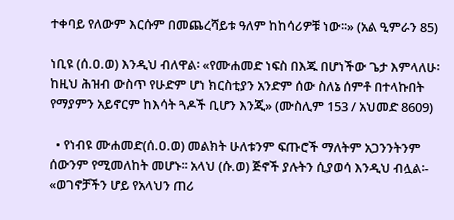ተቀባይ የለውም እርሱም በመጨረሻይቱ ዓለም ከከሳሪዎቹ ነው፡፡» (አል ዒምራን 85)

ነቢዩ (ሰ.ዐ.ወ) እንዲህ ብለዋል፡ «የሙሐመድ ነፍስ በእጁ በሆነችው ጌታ እምላለሁ፡ ከዚህ ሕዝብ ውስጥ የሁድም ሆነ ክርስቲያን አንድም ሰው ስለኔ ሰምቶ በተላኩበት የማያምን አይኖርም ከእሳት ጓዶች ቢሆን እንጂ» (ሙስሊም 153 / አህመድ 8609)

  • የነብዩ ሙሐመድ(ሰ.ዐ.ወ) መልክት ሁለቱንም ፍጡሮች ማለትም አጋንንትንም ሰውንም የሚመለከት መሆኑ፡፡ አላህ (ሱ.ወ) ጅኖች ያሉትን ሲያወሳ እንዲህ ብሏል፡- «ወገኖቻችን ሆይ የአላህን ጠሪ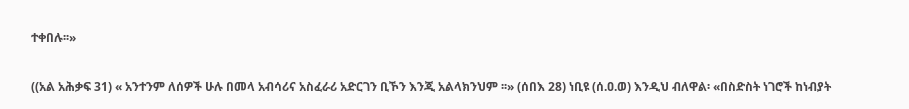ተቀበሉ፡፡»

((አል አሕቃፍ 31) « አንተንም ለሰዎች ሁሉ በመላ አብሳሪና አስፈራሪ አድርገን ቢኾን እንጂ አልላክንህም ፡፡» (ሰበእ 28) ነቢዩ (ሰ.ዐ.ወ) እንዲህ ብለዋል፡ «በስድስት ነገሮች ከነብያት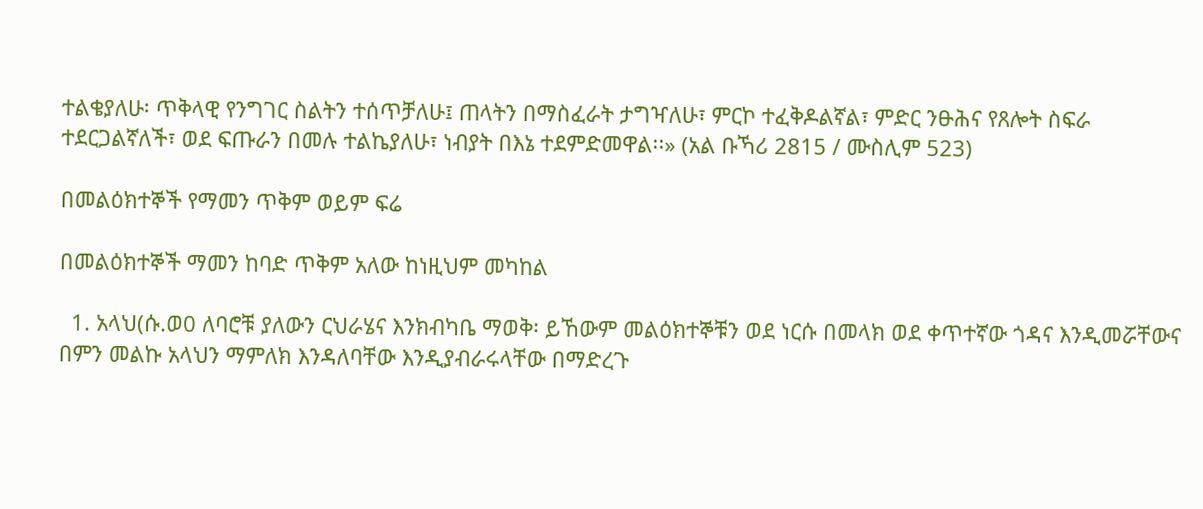ተልቄያለሁ፡ ጥቅላዊ የንግገር ስልትን ተሰጥቻለሁ፤ ጠላትን በማስፈራት ታግዣለሁ፣ ምርኮ ተፈቅዶልኛል፣ ምድር ንፁሕና የጸሎት ስፍራ ተደርጋልኛለች፣ ወደ ፍጡራን በመሉ ተልኬያለሁ፣ ነብያት በእኔ ተደምድመዋል፡፡» (አል ቡኻሪ 2815 / ሙስሊም 523)

በመልዕክተኞች የማመን ጥቅም ወይም ፍሬ

በመልዕክተኞች ማመን ከባድ ጥቅም አለው ከነዚህም መካከል

  1. አላህ(ሱ.ወ0 ለባሮቹ ያለውን ርህራሄና እንክብካቤ ማወቅ፡ ይኸውም መልዕክተኞቹን ወደ ነርሱ በመላክ ወደ ቀጥተኛው ጎዳና እንዲመሯቸውና በምን መልኩ አላህን ማምለክ እንዳለባቸው እንዲያብራሩላቸው በማድረጉ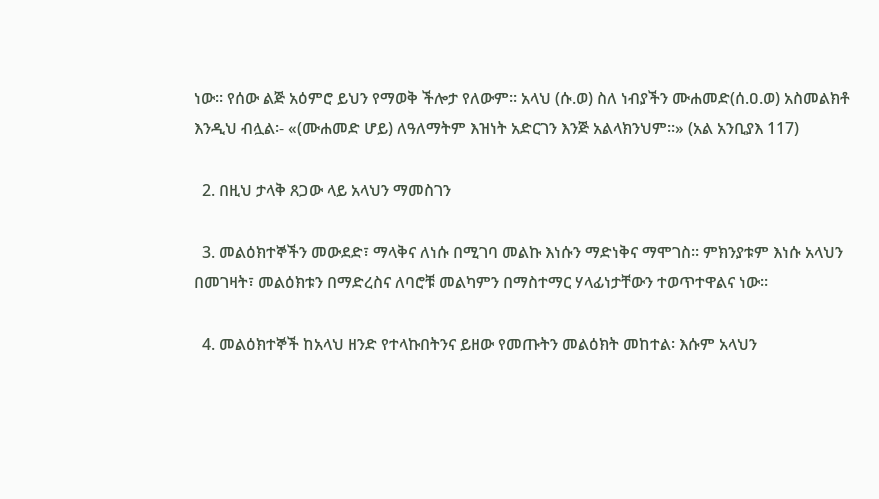ነው፡፡ የሰው ልጅ አዕምሮ ይህን የማወቅ ችሎታ የለውም፡፡ አላህ (ሱ.ወ) ስለ ነብያችን ሙሐመድ(ሰ.ዐ.ወ) አስመልክቶ እንዲህ ብሏል፡- «(ሙሐመድ ሆይ) ለዓለማትም እዝነት አድርገን እንጅ አልላክንህም፡፡» (አል አንቢያእ 117)

  2. በዚህ ታላቅ ጸጋው ላይ አላህን ማመስገን

  3. መልዕክተኞችን መውደድ፣ ማላቅና ለነሱ በሚገባ መልኩ እነሱን ማድነቅና ማሞገስ፡፡ ምክንያቱም እነሱ አላህን በመገዛት፣ መልዕክቱን በማድረስና ለባሮቹ መልካምን በማስተማር ሃላፊነታቸውን ተወጥተዋልና ነው፡፡

  4. መልዕክተኞች ከአላህ ዘንድ የተላኩበትንና ይዘው የመጡትን መልዕክት መከተል፡ እሱም አላህን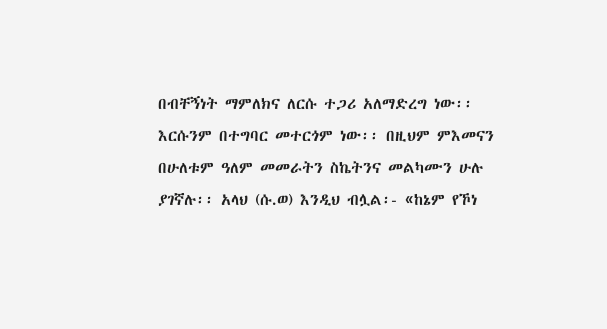በብቸኝነት ማምለክና ለርሱ ተጋሪ አለማድረግ ነው፡፡ እርሱንም በተግባር መተርጎም ነው፡፡ በዚህም ምእመናን በሁለቱም ዓለም መመራትን ስኬትንና መልካሙን ሁሉ ያገኛሉ፡፡ አላህ (ሱ.ወ) እንዲህ ብሏል፡- «ከኔም የኾነ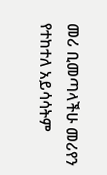መሪ ቢመጣላችሁ መሪየን የተከተለ አይሳሳትም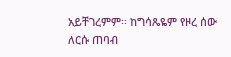አይቸገረምም፡፡ ከግሳጼዬም የዞረ ሰው ለርሱ ጠባብ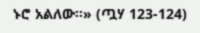ኑሮ አልለው፡፡» (ጧሃ 123-124)